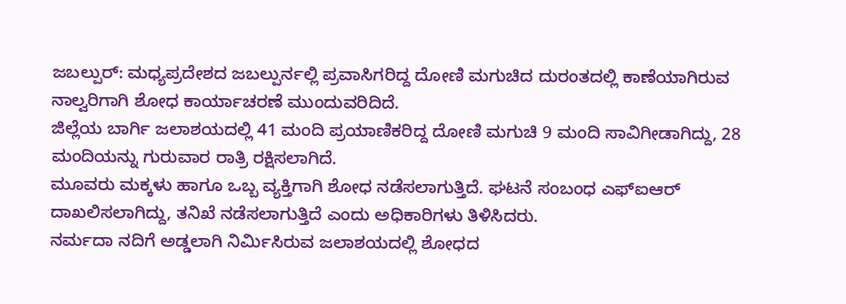ಜಬಲ್ಪುರ್: ಮಧ್ಯಪ್ರದೇಶದ ಜಬಲ್ಪುರ್ನಲ್ಲಿ ಪ್ರವಾಸಿಗರಿದ್ದ ದೋಣಿ ಮಗುಚಿದ ದುರಂತದಲ್ಲಿ ಕಾಣೆಯಾಗಿರುವ ನಾಲ್ವರಿಗಾಗಿ ಶೋಧ ಕಾರ್ಯಾಚರಣೆ ಮುಂದುವರಿದಿದೆ.
ಜಿಲ್ಲೆಯ ಬಾರ್ಗಿ ಜಲಾಶಯದಲ್ಲಿ 41 ಮಂದಿ ಪ್ರಯಾಣಿಕರಿದ್ದ ದೋಣಿ ಮಗುಚಿ 9 ಮಂದಿ ಸಾವಿಗೀಡಾಗಿದ್ದು, 28 ಮಂದಿಯನ್ನು ಗುರುವಾರ ರಾತ್ರಿ ರಕ್ಷಿಸಲಾಗಿದೆ.
ಮೂವರು ಮಕ್ಕಳು ಹಾಗೂ ಒಬ್ಬ ವ್ಯಕ್ತಿಗಾಗಿ ಶೋಧ ನಡೆಸಲಾಗುತ್ತಿದೆ. ಘಟನೆ ಸಂಬಂಧ ಎಫ್ಐಆರ್ ದಾಖಲಿಸಲಾಗಿದ್ದು, ತನಿಖೆ ನಡೆಸಲಾಗುತ್ತಿದೆ ಎಂದು ಅಧಿಕಾರಿಗಳು ತಿಳಿಸಿದರು.
ನರ್ಮದಾ ನದಿಗೆ ಅಡ್ಡಲಾಗಿ ನಿರ್ಮಿಸಿರುವ ಜಲಾಶಯದಲ್ಲಿ ಶೋಧದ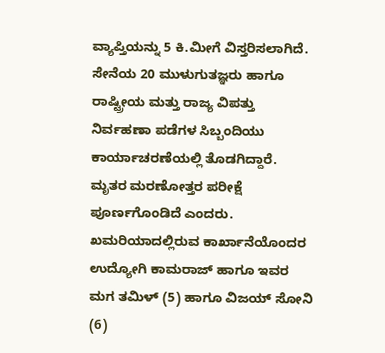ವ್ಯಾಪ್ತಿಯನ್ನು 5 ಕಿ.ಮೀಗೆ ವಿಸ್ತರಿಸಲಾಗಿದೆ. ಸೇನೆಯ 20 ಮುಳುಗುತಜ್ಞರು ಹಾಗೂ ರಾಷ್ಟ್ರೀಯ ಮತ್ತು ರಾಜ್ಯ ವಿಪತ್ತು ನಿರ್ವಹಣಾ ಪಡೆಗಳ ಸಿಬ್ಬಂದಿಯು ಕಾರ್ಯಾಚರಣೆಯಲ್ಲಿ ತೊಡಗಿದ್ದಾರೆ. ಮೃತರ ಮರಣೋತ್ತರ ಪರೀಕ್ಷೆ ಪೂರ್ಣಗೊಂಡಿದೆ ಎಂದರು.
ಖಮರಿಯಾದಲ್ಲಿರುವ ಕಾರ್ಖಾನೆಯೊಂದರ ಉದ್ಯೋಗಿ ಕಾಮರಾಜ್ ಹಾಗೂ ಇವರ ಮಗ ತಮಿಳ್ (5) ಹಾಗೂ ವಿಜಯ್ ಸೋನಿ (6)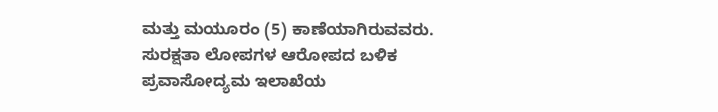ಮತ್ತು ಮಯೂರಂ (5) ಕಾಣೆಯಾಗಿರುವವರು.
ಸುರಕ್ಷತಾ ಲೋಪಗಳ ಆರೋಪದ ಬಳಿಕ ಪ್ರವಾಸೋದ್ಯಮ ಇಲಾಖೆಯ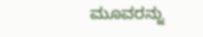ಮೂವರನ್ನು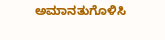ಅಮಾನತುಗೊಳಿಸಿ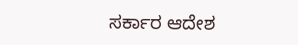ಸರ್ಕಾರ ಆದೇಶ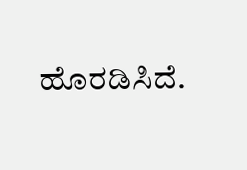ಹೊರಡಿಸಿದೆ.